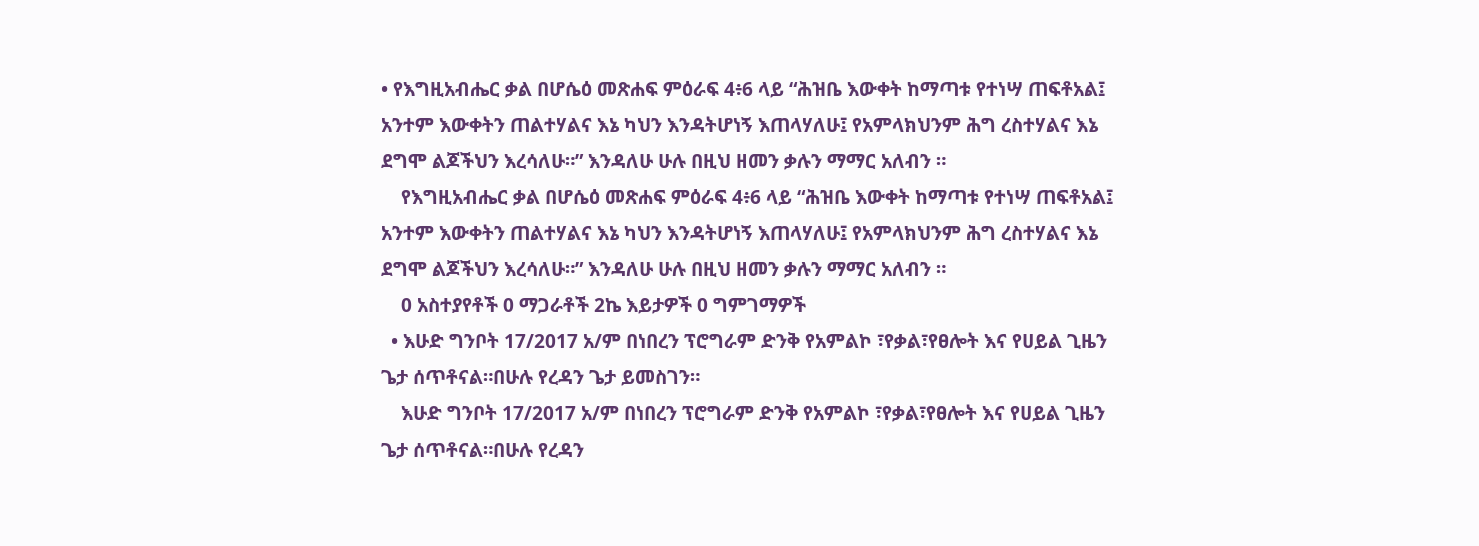• የእግዚአብሔር ቃል በሆሴዕ መጽሐፍ ምዕራፍ 4፥6 ላይ “ሕዝቤ እውቀት ከማጣቱ የተነሣ ጠፍቶአል፤ አንተም እውቀትን ጠልተሃልና እኔ ካህን እንዳትሆነኝ እጠላሃለሁ፤ የአምላክህንም ሕግ ረስተሃልና እኔ ደግሞ ልጆችህን እረሳለሁ።” እንዳለሁ ሁሉ በዚህ ዘመን ቃሉን ማማር አለብን ።
    የእግዚአብሔር ቃል በሆሴዕ መጽሐፍ ምዕራፍ 4፥6 ላይ “ሕዝቤ እውቀት ከማጣቱ የተነሣ ጠፍቶአል፤ አንተም እውቀትን ጠልተሃልና እኔ ካህን እንዳትሆነኝ እጠላሃለሁ፤ የአምላክህንም ሕግ ረስተሃልና እኔ ደግሞ ልጆችህን እረሳለሁ።” እንዳለሁ ሁሉ በዚህ ዘመን ቃሉን ማማር አለብን ።
    0 አስተያየቶች 0 ማጋራቶች 2ኬ እይታዎች 0 ግምገማዎች
  • እሁድ ግንቦት 17/2017 አ/ም በነበረን ፕሮግራም ድንቅ የአምልኮ ፣የቃል፣የፀሎት እና የሀይል ጊዜን ጌታ ሰጥቶናል።በሁሉ የረዳን ጌታ ይመስገን።
    እሁድ ግንቦት 17/2017 አ/ም በነበረን ፕሮግራም ድንቅ የአምልኮ ፣የቃል፣የፀሎት እና የሀይል ጊዜን ጌታ ሰጥቶናል።በሁሉ የረዳን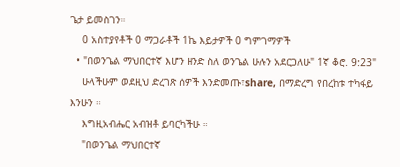ጌታ ይመስገን።
    0 አስተያየቶች 0 ማጋራቶች 1ኬ እይታዎች 0 ግምገማዎች
  • "በወንጌል ማህበርተኛ እሆን ዘንድ ስለ ወንጌል ሁሉን አደርጋለሁ" 1ኛ ቆሮ. 9:23"
    ሁላችሁም ወደዚህ ድረገጽ ሰዎች እንድመጡ፣share, በማድረግ የበረከቱ ተካፋይ እንሁን ።
    እግዚአብሔር አብዝቶ ይባርካችሁ ።
    "በወንጌል ማህበርተኛ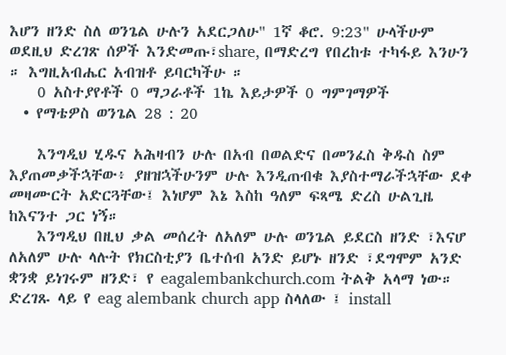እሆን ዘንድ ስለ ወንጌል ሁሉን አደርጋለሁ" 1ኛ ቆሮ. 9:23" ሁላችሁም ወደዚህ ድረገጽ ሰዎች እንድመጡ፣share, በማድረግ የበረከቱ ተካፋይ እንሁን ። እግዚአብሔር አብዝቶ ይባርካችሁ ።
    0 አስተያየቶች 0 ማጋራቶች 1ኬ እይታዎች 0 ግምገማዎች
  • የማቴዎስ ወንጌል 28 : 20

    እንግዲህ ሂዱና አሕዛብን ሁሉ በአብ በወልድና በመንፈስ ቅዱስ ስም እያጠመቃችኋቸው፥ ያዘዝኋችሁንም ሁሉ እንዲጠብቁ እያስተማራችኋቸው ደቀ መዛሙርት አድርጓቸው፤ እነሆም እኔ እስከ ዓለም ፍጻሜ ድረስ ሁልጊዜ ከእናንተ ጋር ነኝ።
    እንግዲህ በዚህ ቃል መሰረት ለአለም ሁሉ ወንጌል ይደርስ ዘንድ ፣እናሆ ለአለም ሁሉ ላሉት የክርስቲያን ቤተሰብ አንድ ይሆኑ ዘንድ ፣ደግሞም አንድ ቋንቋ ይነገሩም ዘንድ፣ የ eagalembankchurch.com ትልቅ አላማ ነው። ድረገጹ ላይ የ eag alembank church app ስላለው ፤ install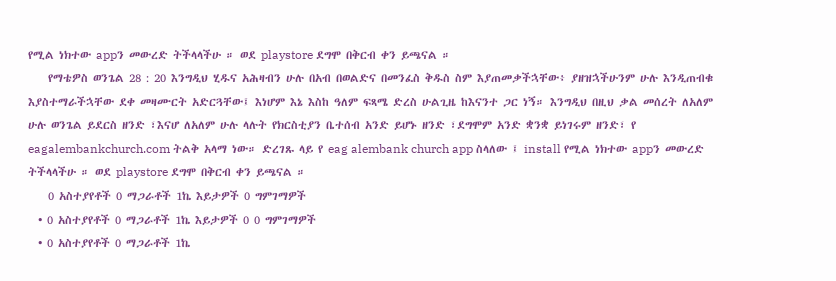የሚል ነክተው appን መውረድ ትችላላችሁ ። ወደ playstore ደግሞ በቅርብ ቀን ይጫናል ።
    የማቴዎስ ወንጌል 28 : 20 እንግዲህ ሂዱና አሕዛብን ሁሉ በአብ በወልድና በመንፈስ ቅዱስ ስም እያጠመቃችኋቸው፥ ያዘዝኋችሁንም ሁሉ እንዲጠብቁ እያስተማራችኋቸው ደቀ መዛሙርት አድርጓቸው፤ እነሆም እኔ እስከ ዓለም ፍጻሜ ድረስ ሁልጊዜ ከእናንተ ጋር ነኝ። እንግዲህ በዚህ ቃል መሰረት ለአለም ሁሉ ወንጌል ይደርስ ዘንድ ፣እናሆ ለአለም ሁሉ ላሉት የክርስቲያን ቤተሰብ አንድ ይሆኑ ዘንድ ፣ደግሞም አንድ ቋንቋ ይነገሩም ዘንድ፣ የ eagalembankchurch.com ትልቅ አላማ ነው። ድረገጹ ላይ የ eag alembank church app ስላለው ፤ install የሚል ነክተው appን መውረድ ትችላላችሁ ። ወደ playstore ደግሞ በቅርብ ቀን ይጫናል ።
    0 አስተያየቶች 0 ማጋራቶች 1ኬ እይታዎች 0 ግምገማዎች
  • 0 አስተያየቶች 0 ማጋራቶች 1ኬ እይታዎች 0 0 ግምገማዎች
  • 0 አስተያየቶች 0 ማጋራቶች 1ኬ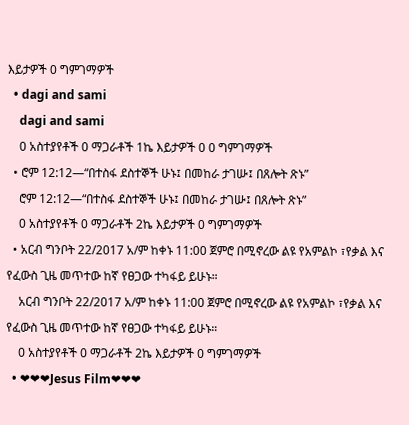እይታዎች 0 ግምገማዎች
  • dagi and sami
    dagi and sami
    0 አስተያየቶች 0 ማጋራቶች 1ኬ እይታዎች 0 0 ግምገማዎች
  • ሮም 12:12—“በተስፋ ደስተኞች ሁኑ፤ በመከራ ታገሡ፤ በጸሎት ጽኑ”
    ሮም 12:12—“በተስፋ ደስተኞች ሁኑ፤ በመከራ ታገሡ፤ በጸሎት ጽኑ”
    0 አስተያየቶች 0 ማጋራቶች 2ኬ እይታዎች 0 ግምገማዎች
  • አርብ ግንቦት 22/2017 አ/ም ከቀኑ 11:00 ጀምሮ በሚኖረው ልዩ የአምልኮ ፣የቃል እና የፈውስ ጊዜ መጥተው ከኛ የፀጋው ተካፋይ ይሁኑ።
    አርብ ግንቦት 22/2017 አ/ም ከቀኑ 11:00 ጀምሮ በሚኖረው ልዩ የአምልኮ ፣የቃል እና የፈውስ ጊዜ መጥተው ከኛ የፀጋው ተካፋይ ይሁኑ።
    0 አስተያየቶች 0 ማጋራቶች 2ኬ እይታዎች 0 ግምገማዎች
  • ❤❤❤Jesus Film❤❤❤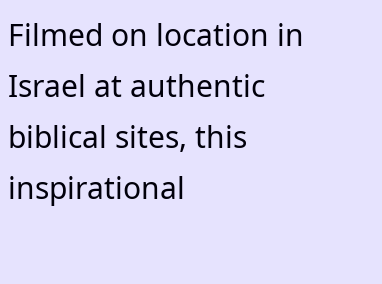Filmed on location in Israel at authentic biblical sites, this inspirational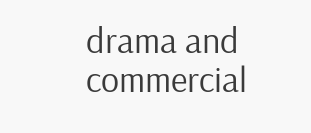drama and commercial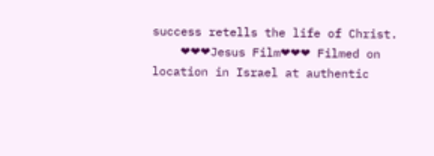success retells the life of Christ.
    ❤❤❤Jesus Film❤❤❤ Filmed on location in Israel at authentic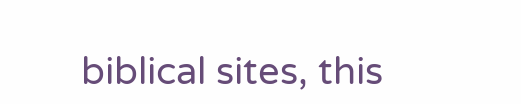biblical sites, this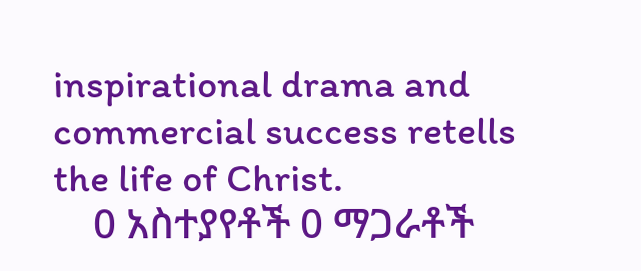inspirational drama and commercial success retells the life of Christ.
    0 አስተያየቶች 0 ማጋራቶች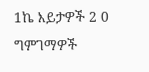1ኬ እይታዎች 2 0 ግምገማዎች